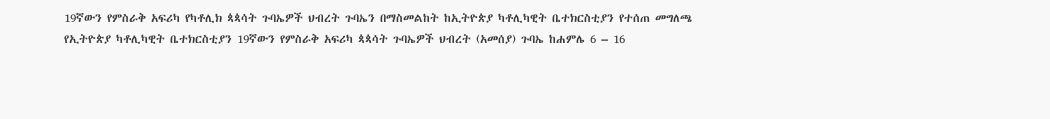19ኛውን የምስራቅ አፍሪካ የካቶሊክ ጳጳሳት ጉባኤዎች ህብረት ጉባኤን በማስመልከት ከኢትዮጵያ ካቶሊካዊት ቤተክርስቲያን የተሰጠ መግለጫ
የኢትዮጵያ ካቶሊካዊት ቤተክርስቲያን 19ኛውን የምስራቅ አፍሪካ ጳጳሳት ጉባኤዎች ህብረት (አመሰያ) ጉባኤ ከሐምሌ 6 – 16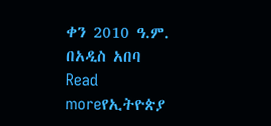ቀን 2010 ዓ.ም. በአዲስ አበባ
Read moreየኢትዮጵያ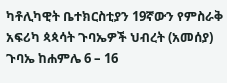ካቶሊካዊት ቤተክርስቲያን 19ኛውን የምስራቅ አፍሪካ ጳጳሳት ጉባኤዎች ህብረት (አመሰያ) ጉባኤ ከሐምሌ 6 – 16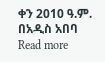ቀን 2010 ዓ.ም. በአዲስ አበባ
Read more